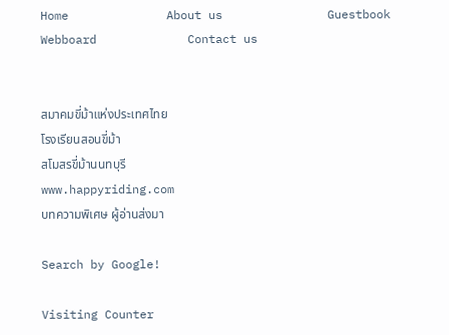Home              About us               Guestbook           Webboard             Contact us


สมาคมขี่ม้าแห่งประเทศไทย
โรงเรียนสอนขี่ม้า
สโมสรขี่ม้านนทบุรี
www.happyriding.com
บทความพิเศษ ผู้อ่านส่งมา

Search by Google!

Visiting Counter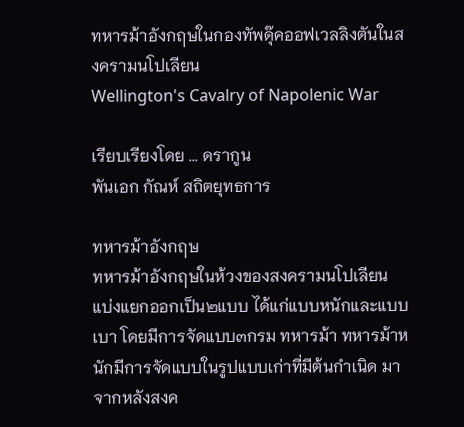ทหารม้าอังกฤษในกองทัพดุ๊คออฟเวลลิงตันในสงครามนโปเลียน
Wellington's Cavalry of Napolenic War

เรียบเรียงโดย ... ดรากูน
พันเอก กัณห์ สถิตยุทธการ

ทหารม้าอังกฤษ
ทหารม้าอังกฤษในห้วงของสงครามนโปเลียน แบ่งแยกออกเป็น๒แบบ ได้แก่แบบหนักและแบบเบา โดยมีการจัดแบบ๓กรม ทหารม้า ทหารม้าหนักมีการจัดแบบในรูปแบบเก่าที่มีต้นกำเนิด มาจากหลังสงค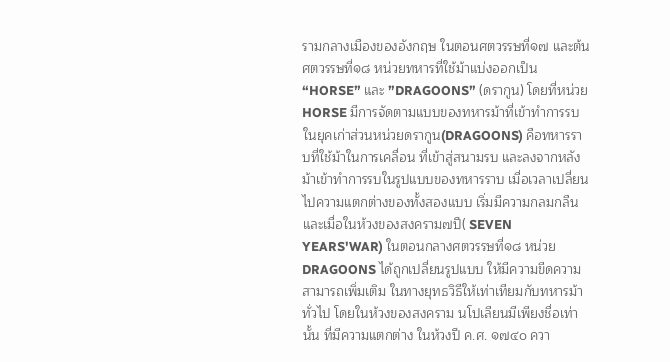รามกลางเมืองของอังกฤษ ในตอนศตวรรษที่๑๗ และต้นศตวรรษที่๑๘ หน่วยทหารที่ใช้ม้าแบ่งออกเป็น “HORSE” และ ”DRAGOONS” (ดรากูน) โดยที่หน่วย HORSE มีการจัดตามแบบของทหารม้าที่เข้าทำการรบในยุคเก่าส่วนหน่วยดรากูน(DRAGOONS) คือทหารราบที่ใช้ม้าในการเคลื่อน ที่เข้าสู่สนามรบ และลงจากหลังม้าเข้าทำการรบในรูปแบบของทหารราบ เมื่อเวลาเปลี่ยนไปความแตกต่างของทั้งสองแบบ เริ่มมีความกลมกลืน และเมื่อในห้วงของสงคราม๗ปี( SEVEN YEARS'WAR) ในตอนกลางศตวรรษที่๑๘ หน่วย DRAGOONS ได้ถูกเปลี่ยนรูปแบบ ให้มีความขีดความสามารถเพิ่มเติม ในทางยุทธวิธีให้เท่าเทียมกับทหารม้าทั่วไป โดยในห้วงของสงคราม นโปเลียนมีเพียงชื่อเท่านั้น ที่มีความแตกต่าง ในห้วงปี ค.ศ. ๑๗๔๐ ควา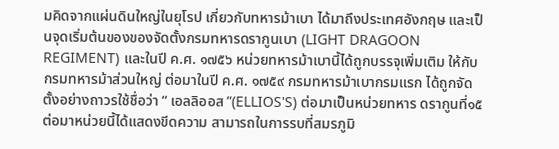มคิดจากแผ่นดินใหญ่ในยุโรป เกี่ยวกับทหารม้าเบา ได้มาถึงประเทศอังกฤษ และเป็นจุดเริ่มต้นของของจัดตั้งกรมทหารดรากูนเบา (LIGHT DRAGOON REGIMENT) และในปี ค.ศ. ๑๗๕๖ หน่วยทหารม้าเบานี้ได้ถูกบรรจุเพิ่มเติม ให้กับกรมทหารม้าส่วนใหญ่ ต่อมาในปี ค.ศ. ๑๗๕๙ กรมทหารม้าเบากรมแรก ได้ถูกจัดตั้งอย่างถาวรใช้ชื่อว่า “ เอลลิออส ”(ELLIOS'S) ต่อมาเป็นหน่วยทหาร ดรากูนที่๑๕ ต่อมาหน่วยนี้ได้แสดงขีดความ สามารถในการรบที่สมรภูมิ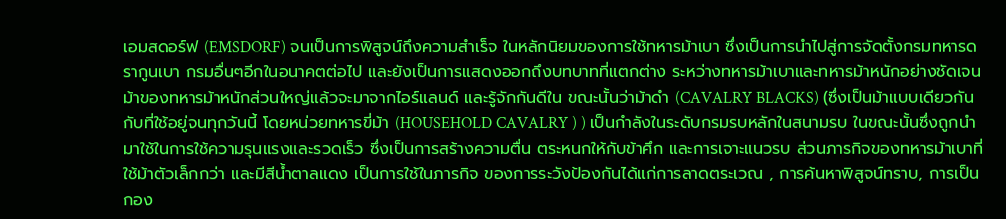เอมสดอร์ฟ (EMSDORF) จนเป็นการพิสูจน์ถึงความสำเร็จ ในหลักนิยมของการใช้ทหารม้าเบา ซึ่งเป็นการนำไปสู่การจัดตั้งกรมทหารดรากูนเบา กรมอื่นๆอีกในอนาคตต่อไป และยังเป็นการแสดงออกถึงบทบาทที่แตกต่าง ระหว่างทหารม้าเบาและทหารม้าหนักอย่างชัดเจน ม้าของทหารม้าหนักส่วนใหญ่แล้วจะมาจากไอร์แลนด์ และรู้จักกันดีใน ขณะนั้นว่าม้าดำ (CAVALRY BLACKS) (ซึ่งเป็นม้าแบบเดียวกันกับที่ใช้อยู่จนทุกวันนี้ โดยหน่วยทหารขี่ม้า (HOUSEHOLD CAVALRY ) ) เป็นกำลังในระดับกรมรบหลักในสนามรบ ในขณะนั้นซึ่งถูกนำมาใช้ในการใช้ความรุนแรงและรวดเร็ว ซึ่งเป็นการสร้างความตื่น ตระหนกให้กับข้าศึก และการเจาะแนวรบ ส่วนภารกิจของทหารม้าเบาที่ใช้ม้าตัวเล็กกว่า และมีสีน้ำตาลแดง เป็นการใช้ในภารกิจ ของการระวังป้องกันได้แก่การลาดตระเวณ , การค้นหาพิสูจน์ทราบ, การเป็นกอง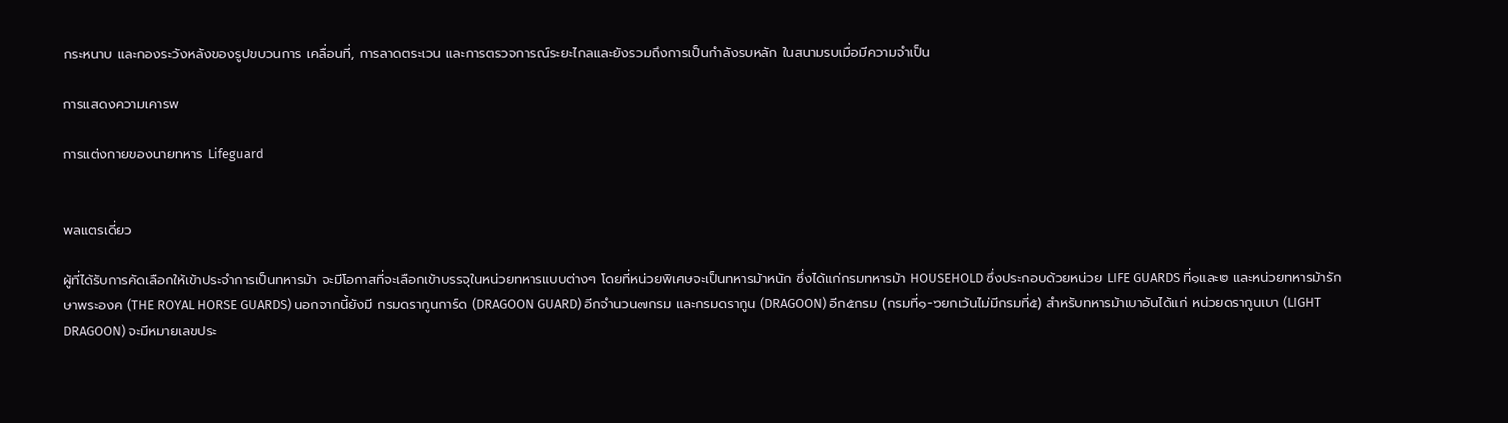กระหนาบ และกองระวังหลังของรูปขบวนการ เคลื่อนที่, การลาดตระเวน และการตรวจการณ์ระยะไกลและยังรวมถึงการเป็นกำลังรบหลัก ในสนามรบเมื่อมีความจำเป็น

การแสดงความเคารพ

การแต่งกายของนายทหาร Lifeguard


พลแตรเดี่ยว

ผู้ที่ได้รับการคัดเลือกให้เข้าประจำการเป็นทหารม้า จะมีโอกาสที่จะเลือกเข้าบรรจุในหน่วยทหารแบบต่างๆ โดยที่หน่วยพิเศษจะเป็นทหารม้าหนัก ซึ่งได้แก่กรมทหารม้า HOUSEHOLD ซึ่งประกอบด้วยหน่วย LIFE GUARDS ที่๑และ๒ และหน่วยทหารม้ารักษาพระองค (THE ROYAL HORSE GUARDS) นอกจากนี้ยังมี กรมดรากูนการ์ด (DRAGOON GUARD) อีกจำนวน๗กรม และกรมดรากูน (DRAGOON) อีก๕กรม (กรมที่๑-๖ยกเว้นไม่มีกรมที่๕) สำหรับทหารม้าเบาอันได้แก่ หน่วยดรากูนเบา (LIGHT DRAGOON) จะมีหมายเลขประ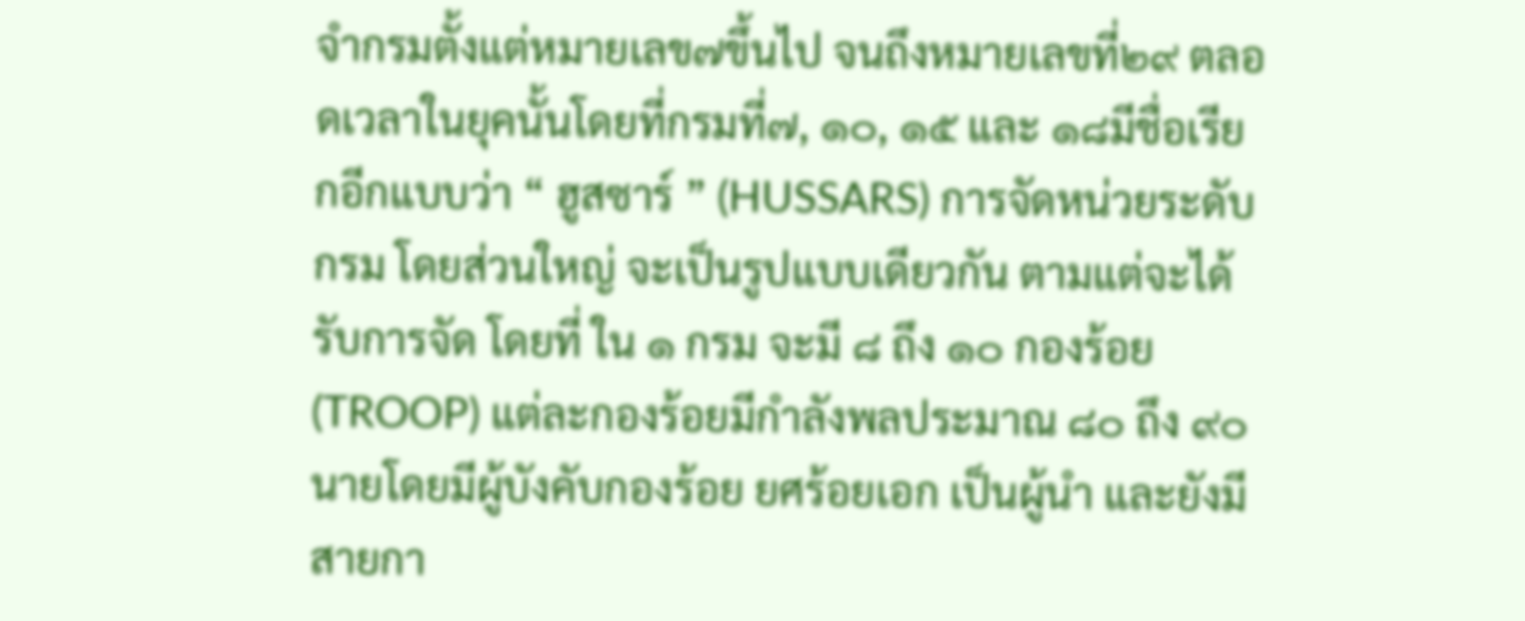จำกรมตั้งแต่หมายเลข๗ขึ้นไป จนถึงหมายเลขที่๒๙ ตลอดเวลาในยุคนั้นโดยที่กรมที่๗, ๑๐, ๑๕ และ ๑๘มีชื่อเรียกอีกแบบว่า “ ฮูสซาร์ ” (HUSSARS) การจัดหน่วยระดับกรม โดยส่วนใหญ่ จะเป็นรูปแบบเดียวกัน ตามแต่จะได้รับการจัด โดยที่ ใน ๑ กรม จะมี ๘ ถึง ๑๐ กองร้อย (TROOP) แต่ละกองร้อยมีกำลังพลประมาณ ๘๐ ถึง ๙๐ นายโดยมีผู้บังคับกองร้อย ยศร้อยเอก เป็นผู้นำ และยังมีสายกา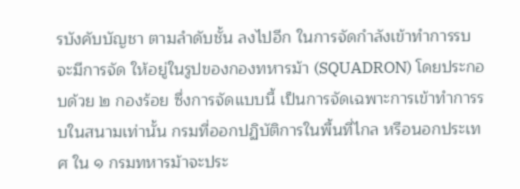รบังคับบัญชา ตามลำดับชั้น ลงไปอีก ในการจัดกำลังเข้าทำการรบจะมีการจัด ให้อยู่ในรูปของกองทหารม้า (SQUADRON) โดยประกอบด้วย ๒ กองร้อย ซึ่งการจัดแบบนี้ เป็นการจัดเฉพาะการเข้าทำการรบในสนามเท่านั้น กรมที่ออกปฏิบัติการในพื้นที่ไกล หรือนอกประเทศ ใน ๑ กรมทหารม้าจะประ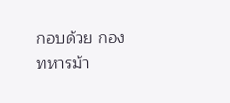กอบด้วย กองทหารม้า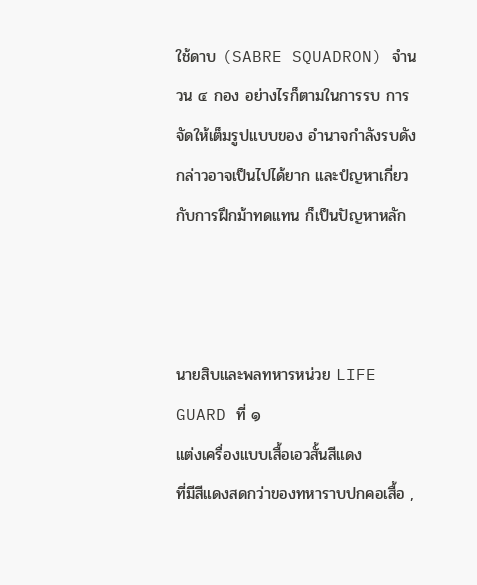ใช้ดาบ (SABRE SQUADRON) จำนวน ๔ กอง อย่างไรก็ตามในการรบ การจัดให้เต็มรูปแบบของ อำนาจกำลังรบดังกล่าวอาจเป็นไปได้ยาก และปํญหาเกี่ยวกับการฝึกม้าทดแทน ก็เป็นปัญหาหลัก



นายสิบและพลทหารหน่วย LIFE GUARD ที่ ๑
แต่งเครื่องแบบเสื้อเอวสั้นสีแดง
ที่มีสีแดงสดกว่าของทหาราบปกคอเสื้อ ,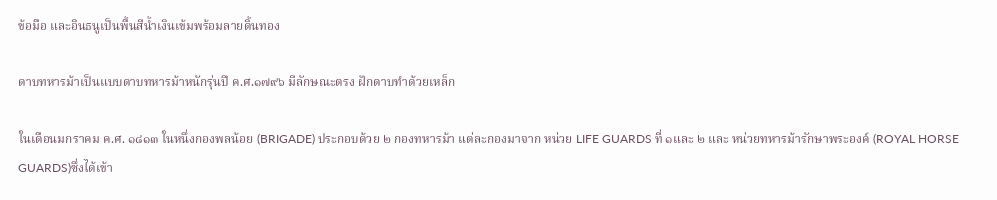ข้อมือ และอินธนูเป็นพื้นสีน้ำเงินเข้มพร้อมลายดิ้นทอง

ดาบทหารม้าเป็นแบบดาบทหารม้าหนักรุ่นปี ค.ศ.๑๗๙๖ มีลักษณะตรง ฝักดาบทำด้วยเหล็ก

ในเดือนมกราคม ค.ศ. ๑๘๑๓ ในหนึ่งกองพลน้อย (BRIGADE) ประกอบด้วย ๒ กองทหารม้า แต่ละกองมาจาก หน่วย LIFE GUARDS ที่ ๑และ ๒ และ หน่วยทหารม้ารักษาพระองค์ (ROYAL HORSE GUARDS)ซึ่งได้เข้า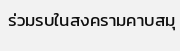ร่วมรบในสงครามคาบสมุ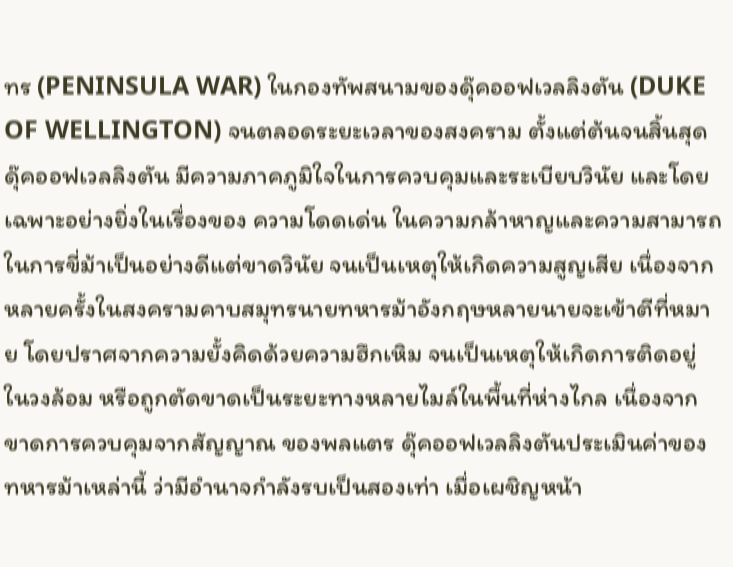ทร (PENINSULA WAR) ในกองทัพสนามของดุ๊คออฟเวลลิงตัน (DUKE OF WELLINGTON) จนตลอดระยะเวลาของสงคราม ตั้งแต่ต้นจนสิ้นสุด ดุ๊คออฟเวลลิงตัน มีความภาคภูมิใจในการควบคุมและระเบียบวินัย และโดยเฉพาะอย่างยิ่งในเรื่องของ ความโดดเด่น ในความกล้าหาญและความสามารถในการขี่ม้าเป็นอย่างดีแต่ขาดวินัย จนเป็นเหตุให้เกิดความสูญเสีย เนื่องจากหลายครั้งในสงครามคาบสมุทรนายทหารม้าอังกฤษหลายนายจะเข้าตีที่หมาย โดยปราศจากความยั้งคิดด้วยความฮึกเหิม จนเป็นเหตุให้เกิดการติดอยู่ในวงล้อม หรือถูกตัดขาดเป็นระยะทางหลายไมล์ในพื้นที่ห่างไกล เนื่องจากขาดการควบคุมจากสัญญาณ ของพลแตร ดุ๊คออฟเวลลิงตันประเมินค่าของทหารม้าเหล่านี้ ว่ามีอำนาจกำลังรบเป็นสองเท่า เมื่อเผชิญหน้า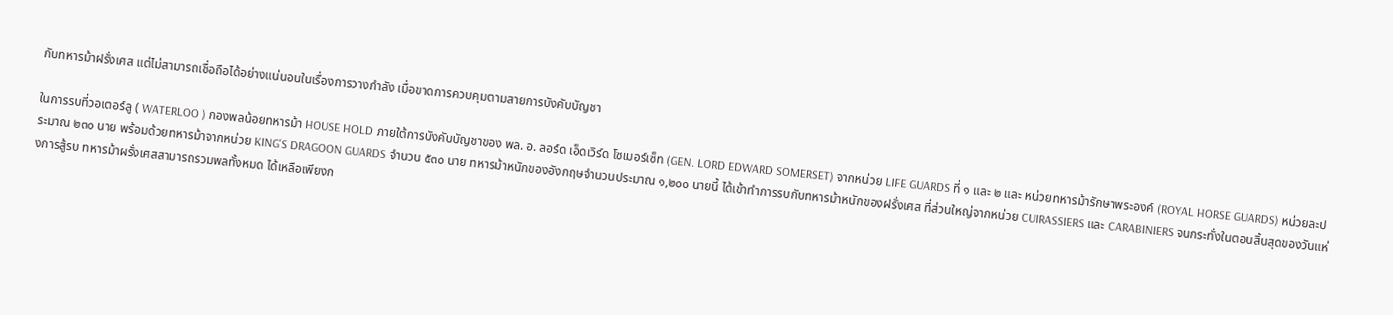กับทหารม้าฝรั่งเศส แต่ไม่สามารถเชื่อถือได้อย่างแน่นอนในเรื่องการวางกำลัง เมื่อขาดการควบคุมตามสายการบังคับบัญชา

ในการรบที่วอเตอร์ลู ( WATERLOO ) กองพลน้อยทหารม้า HOUSE HOLD ภายใต้การบังคับบัญชาของ พล. อ. ลอร์ด เอ็ดเวิร์ด โซเมอร์เซ็ท (GEN. LORD EDWARD SOMERSET) จากหน่วย LIFE GUARDS ที่ ๑ และ ๒ และ หน่วยทหารม้ารักษาพระองค์ (ROYAL HORSE GUARDS) หน่วยละประมาณ ๒๓๐ นาย พร้อมด้วยทหารม้าจากหน่วย KING'S DRAGOON GUARDS จำนวน ๕๓๐ นาย ทหารม้าหนักของอังกฤษจำนวนประมาณ ๑,๒๐๐ นายนี้ ได้เข้าทำการรบกับทหารม้าหนักของฝรั่งเศส ที่ส่วนใหญ่จากหน่วย CUIRASSIERS และ CARABINIERS จนกระทั่งในตอนสิ้นสุดของวันแห่งการสู้รบ ทหารม้าผรั่งเศสสามารถรวมพลทั้งหมด ได้เหลือเพียงก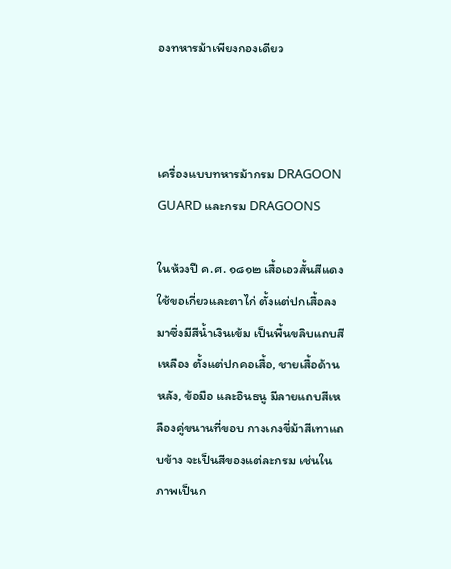องทหารม้าเพียงกองเดียว



เครื่องแบบทหารม้ากรม DRAGOON GUARD และกรม DRAGOONS

ในห้วงปี ค.ศ. ๑๘๑๒ เสื้อเอวสั้นสีแดงใช้ขอเกี่ยวและตาไก่ ตั้งแต่ปกเสื้อลงมาซึ่งมีสีน้ำเงินเข้ม เป็นพื้นขลิบแถบสีเหลือง ตั้งแต่ปกคอเสื้อ, ชายเสื้อด้านหลัง, ข้อมือ และอินธนู มีลายแถบสีเหลืองคู่ขนานที่ขอบ กางเกงขี่ม้าสีเทาแถบข้าง จะเป็นสีของแต่ละกรม เช่นในภาพเป็นก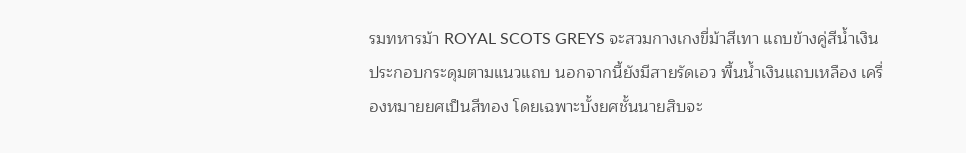รมทหารม้า ROYAL SCOTS GREYS จะสวมกางเกงขี่ม้าสีเทา แถบข้างคู่สีน้ำเงิน ประกอบกระดุมตามแนวแถบ นอกจากนี้ยังมีสายรัดเอว พื้นน้ำเงินแถบเหลือง เครื่องหมายยศเป็นสีทอง โดยเฉพาะบั้งยศชั้นนายสิบจะ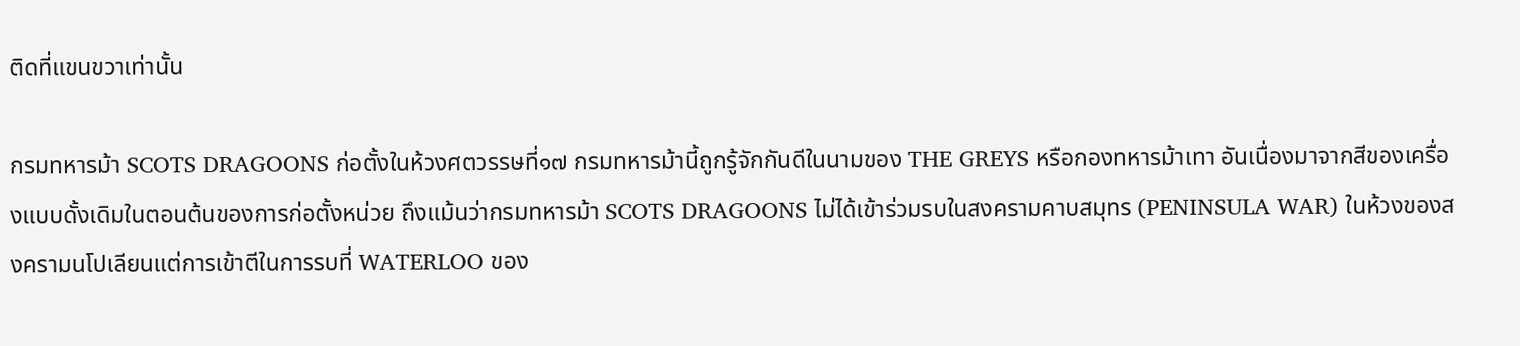ติดที่แขนขวาเท่านั้น

กรมทหารม้า SCOTS DRAGOONS ก่อตั้งในห้วงศตวรรษที่๑๗ กรมทหารม้านี้ถูกรู้จักกันดีในนามของ THE GREYS หรือกองทหารม้าเทา อันเนื่องมาจากสีของเครื่องแบบดั้งเดิมในตอนต้นของการก่อตั้งหน่วย ถึงแม้นว่ากรมทหารม้า SCOTS DRAGOONS ไม่ได้เข้าร่วมรบในสงครามคาบสมุทร (PENINSULA WAR) ในห้วงของสงครามนโปเลียนแต่การเข้าตีในการรบที่ WATERLOO ของ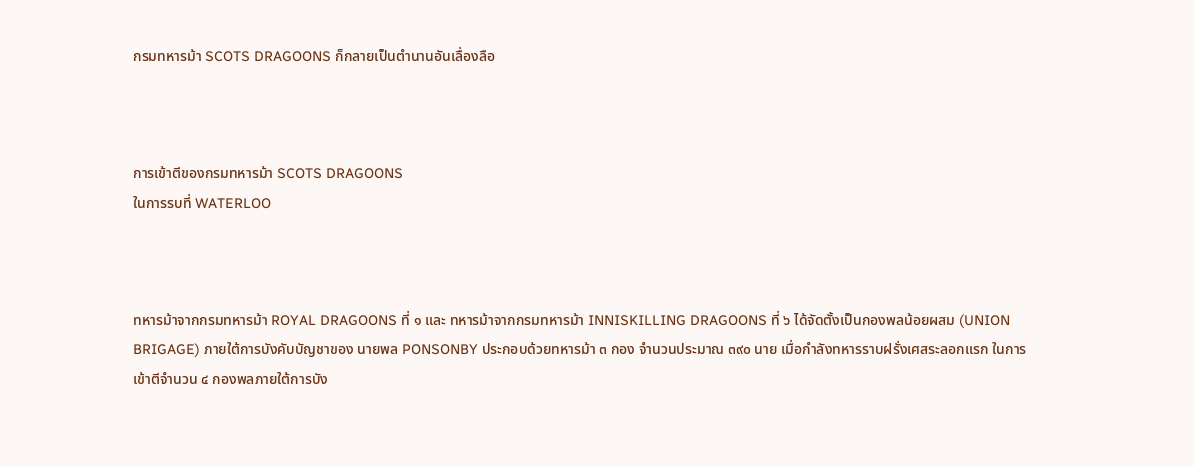กรมทหารม้า SCOTS DRAGOONS ก็กลายเป็นตำนานอันเลื่องลือ



การเข้าตีของกรมทหารม้า SCOTS DRAGOONS
ในการรบที่ WATERLOO



ทหารม้าจากกรมทหารม้า ROYAL DRAGOONS ที่ ๑ และ ทหารม้าจากกรมทหารม้า INNISKILLING DRAGOONS ที่ ๖ ได้จัดตั้งเป็นกองพลน้อยผสม (UNION BRIGAGE) ภายใต้การบังคับบัญชาของ นายพล PONSONBY ประกอบด้วยทหารม้า ๓ กอง จำนวนประมาณ ๓๙๐ นาย เมื่อกำลังทหารราบฝรั่งเศสระลอกแรก ในการเข้าตีจำนวน ๔ กองพลภายใต้การบัง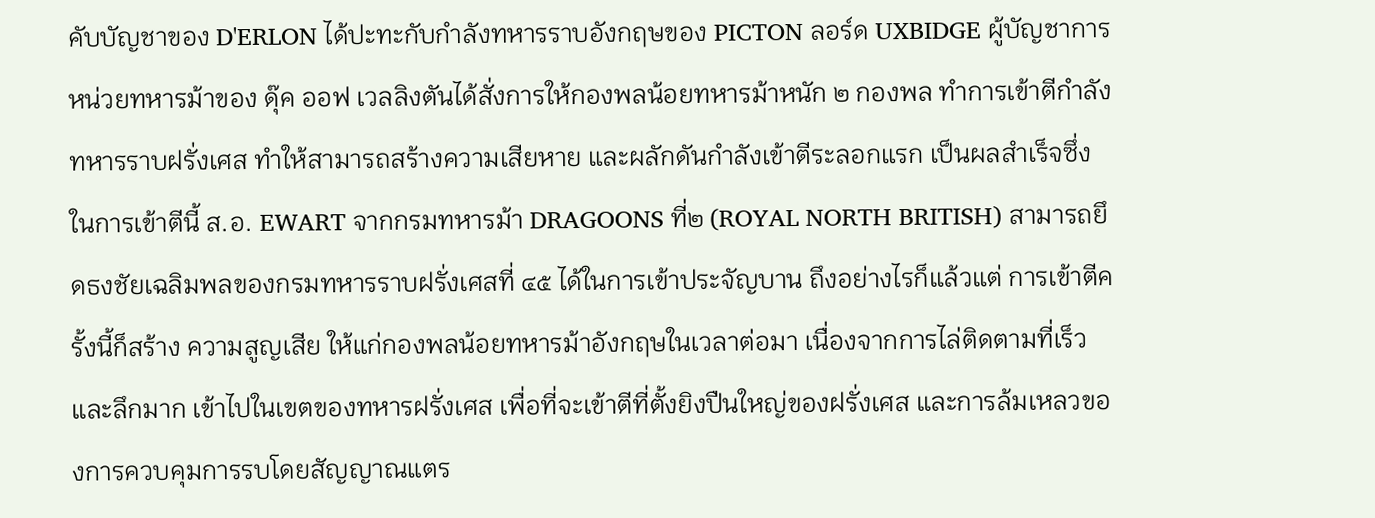คับบัญชาของ D'ERLON ได้ปะทะกับกำลังทหารราบอังกฤษของ PICTON ลอร์ด UXBIDGE ผู้บัญชาการหน่วยทหารม้าของ ดุ๊ค ออฟ เวลลิงตันได้สั่งการให้กองพลน้อยทหารม้าหนัก ๒ กองพล ทำการเข้าตีกำลังทหารราบฝรั่งเศส ทำให้สามารถสร้างความเสียหาย และผลักดันกำลังเข้าตีระลอกแรก เป็นผลสำเร็จซึ่งในการเข้าตีนี้ ส.อ. EWART จากกรมทหารม้า DRAGOONS ที่๒ (ROYAL NORTH BRITISH) สามารถยึดธงชัยเฉลิมพลของกรมทหารราบฝรั่งเศสที่ ๔๕ ได้ในการเข้าประจัญบาน ถึงอย่างไรก็แล้วแต่ การเข้าตีครั้งนี้ก็สร้าง ความสูญเสีย ให้แก่กองพลน้อยทหารม้าอังกฤษในเวลาต่อมา เนื่องจากการไล่ติดตามที่เร็วและลึกมาก เข้าไปในเขตของทหารฝรั่งเศส เพื่อที่จะเข้าตีที่ตั้งยิงปืนใหญ่ของฝรั่งเศส และการล้มเหลวของการควบคุมการรบโดยสัญญาณแตร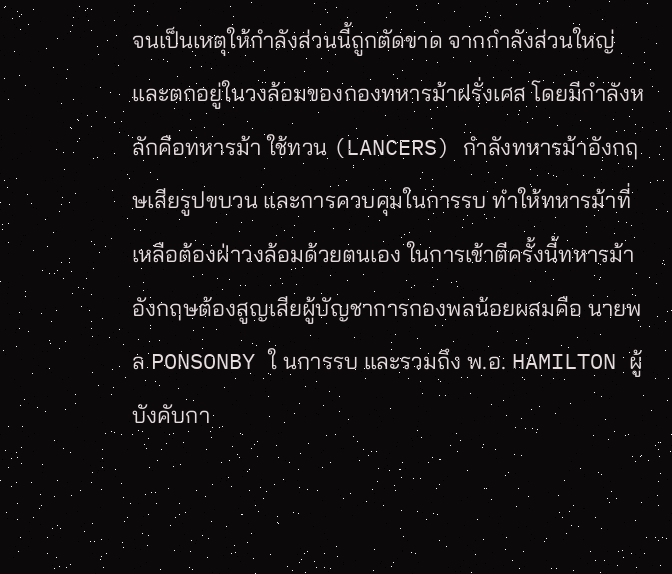จนเป็นเหตุให้กำลังส่วนนี้ถูกตัดขาด จากกำลังส่วนใหญ่และตกอยู่ในวงล้อมของกองทหารม้าฝรั่งเศส โดยมีกำลังหลักคือทหารม้า ใช้ทวน (LANCERS) กำลังทหารม้าอังกฤษเสียรูปขบวน และการควบคุมในการรบ ทำให้ทหารม้าที่เหลือต้องฝ่าวงล้อมด้วยตนเอง ในการเข้าตีครั้งนี้ทหารม้าอังกฤษต้องสูญเสียผู้บัญชาการกองพลน้อยผสมคือ นายพล PONSONBY ใ นการรบ และรวมถึง พ.อ. HAMILTON ผู้บังคับกา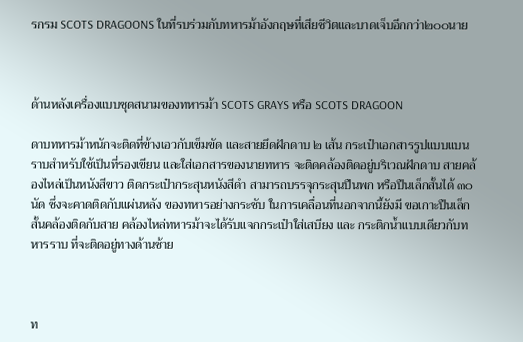รกรม SCOTS DRAGOONS ในที่รบร่วมกับทหารม้าอังกฤษที่เสียชีวิตและบาดเจ็บอีกกว่า๒๐๐นาย



ด้านหลังเครื่องแบบชุดสนามของทหารม้า SCOTS GRAYS หรือ SCOTS DRAGOON

ดาบทหารม้าหนักจะติดที่ข้างเอวกับเข็มขัด และสายยึดฝักดาบ ๒ เส้น กระเป๋าเอกสารรูปแบบแบนราบสำหรับใช้เป็นที่รองเขียน และใส่เอกสารของนายทหาร จะติดคล้องติดอยู่บริเวณฝักดาบ สายคล้องไหล่เป็นหนังสีขาว ติดกระเป๋ากระสุนหนังสีดำ สามารถบรรจุกระสุนปืนพก หรือปืนเล็กสั้นได้ ๓๐ นัด ซึ่งจะคาดติดกับแผ่นหลัง ของทหารอย่างกระชับ ในการเคลื่อนที่นอกจากนี้ยังมี ขอเกาะปืนเล็กสั้นคล้องติดกับสาย คล้องไหล่ทหารม้าจะได้รับแจกกระเป๋าใส่เสบียง และ กระติกน้ำแบบเดียวกับทหารราบ ที่จะติดอยู่ทางด้านซ้าย



ท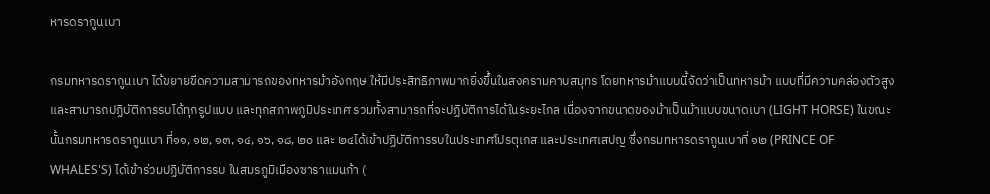หารดรากูนเบา

กรมทหารดรากูนเบา ได้ขยายขีดความสามารถของทหารม้าอังกฤษ ให้มีประสิทธิภาพมากยิ่งขึ้นในสงครามคาบสมุทร โดยทหารม้าแบบนี้จัดว่าเป็นทหารม้า แบบที่มีความคล่องตัวสูงและสามารถปฏิบัติการรบได้ทุกรูปแบบ และทุกสภาพภูมิประเทศ รวมทั้งสามารถที่จะปฏิบัติการได้ในระยะไกล เนื่องจากขนาดของม้าเป็นม้าแบบขนาดเบา (LIGHT HORSE) ในขณะนั้นกรมทหารดรากูนเบา ที่๑๑, ๑๒, ๑๓, ๑๔, ๑๖, ๑๘, ๒๐ และ ๒๔ได้เข้าปฏิบัติการรบในประเทศโปรตุเกส และประเทศเสปญ ซึ่งกรมทหารดรากูนเบาที่ ๑๒ (PRINCE OF WHALES'S) ได้เข้าร่วมปฏิบัติการรบ ในสมรภูมิเมืองซาราแมนก้า (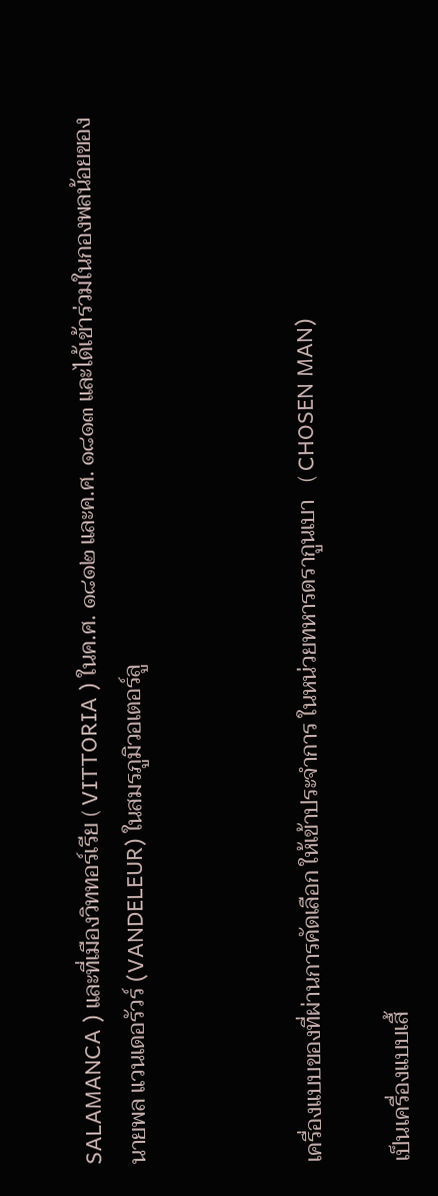SALAMANCA ) และที่เมืองวิททอร์เรีย ( VITTORIA ) ในค.ศ. ๑๘๑๒ และค.ศ. ๑๘๑๓ และได้เข้าร่วมในกองพลน้อยของนายพล แวนเดอรัวร์ (VANDELEUR) ในสมรภูมิวอเตอร์ลู



เครื่องแบบของที่ผ่านการคัดเลือก ให้เข้าประจำการ ในหน่วยทหารดรากูนเบา   ( CHOSEN MAN)

เป็นเครื่องแบบเสื้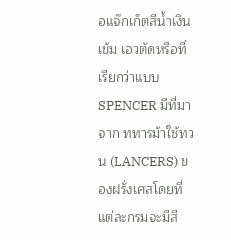อแจ๊กเก็ตสีน้ำเงินเข้ม เอวตัดหรือที่เรียกว่าแบบ SPENCER มีที่มาจาก ททารม้าใช้ทวน (LANCERS) ของฝรั่งเศสโดยที่แต่ละกรมจะมีสี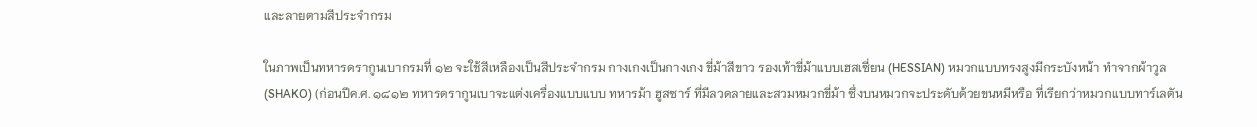และลายตามสีประจำกรม

ในภาพเป็นทหารดรากูนเบากรมที่ ๑๒ จะใช้สีเหลืองเป็นสีประจำกรม กางเกงเป็นกางเกง ขี่ม้าสีขาว รองเท้าขี่ม้าแบบเฮสเซี่ยน (HESSIAN) หมวกแบบทรงสูงมีกระบังหน้า ทำจากผ้าวูล (SHAKO) (ก่อนปีค.ศ. ๑๘๑๒ ทหารดรากูนเบาจะแต่งเครื่องแบบแบบ ทหารม้า ฮูสซาร์ ที่มีลวดลายและสวมหมวกขี่ม้า ซึ่งบนหมวกจะประดับด้วยขนหมีหรือ ที่เรียกว่าหมวกแบบทาร์เลตัน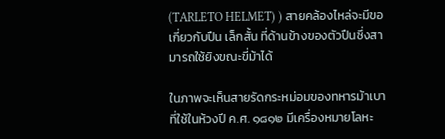(TARLETO HELMET) ) สายคล้องไหล่จะมีขอเกี่ยวกับปืน เล็กสั้น ที่ด้านข้างของตัวปืนซึ่งสามารถใช้ยิงขณะขี่ม้าได้

ในภาพจะเห็นสายรัดกระหม่อมของทหารม้าเบา ที่ใช้ในห้วงปี ค.ศ. ๑๘๑๒ มีเครื่องหมายโลหะ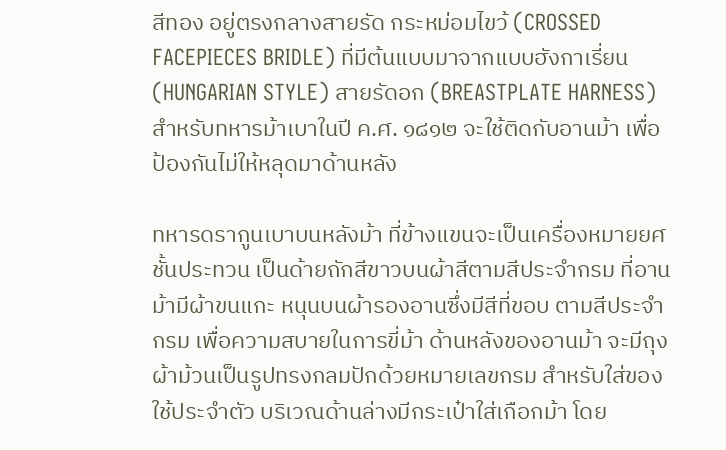สีทอง อยู่ตรงกลางสายรัด กระหม่อมไขว้ (CROSSED FACEPIECES BRIDLE) ที่มีต้นแบบมาจากแบบฮังกาเรี่ยน (HUNGARIAN STYLE) สายรัดอก (BREASTPLATE HARNESS) สำหรับทหารม้าเบาในปี ค.ศ. ๑๘๑๒ จะใช้ติดกับอานม้า เพื่อป้องกันไม่ให้หลุดมาด้านหลัง

ทหารดรากูนเบาบนหลังม้า ที่ข้างแขนจะเป็นเครื่องหมายยศชั้นประทวน เป็นด้ายถักสีขาวบนผ้าสีตามสีประจำกรม ที่อานม้ามีผ้าขนแกะ หนุนบนผ้ารองอานซึ่งมีสีที่ขอบ ตามสีประจำกรม เพื่อความสบายในการขี่ม้า ด้านหลังของอานม้า จะมีถุงผ้าม้วนเป็นรูปทรงกลมปักด้วยหมายเลขกรม สำหรับใส่ของใช้ประจำตัว บริเวณด้านล่างมีกระเป๋าใส่เกือกม้า โดย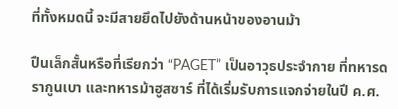ที่ทั้งหมดนี้ จะมีสายยึดไปยังด้านหน้าของอานม้า

ปืนเล็กสั้นหรือที่เรียกว่า “PAGET” เป็นอาวุธประจำกาย ที่ทหารดรากูนเบา และทหารม้าฮูสซาร์ ที่ได้เริ่มรับการแจกจ่ายในปี ค.ศ.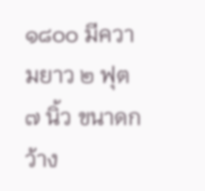๑๘๐๐ มีความยาว ๒ ฟุต ๗ นิ้ว ขนาดกว้าง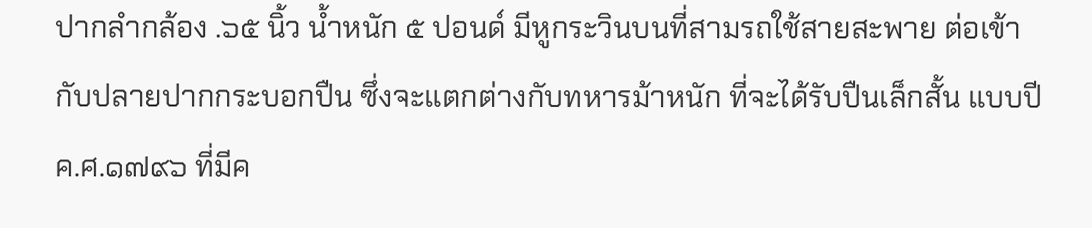ปากลำกล้อง .๖๕ นิ้ว น้ำหนัก ๕ ปอนด์ มีหูกระวินบนที่สามรถใช้สายสะพาย ต่อเข้ากับปลายปากกระบอกปืน ซึ่งจะแตกต่างกับทหารม้าหนัก ที่จะได้รับปืนเล็กสั้น แบบปี ค.ศ.๑๗๙๖ ที่มีค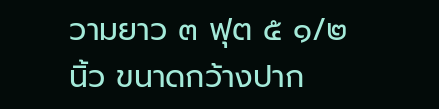วามยาว ๓ ฟุต ๕ ๑/๒ นิ้ว ขนาดกว้างปาก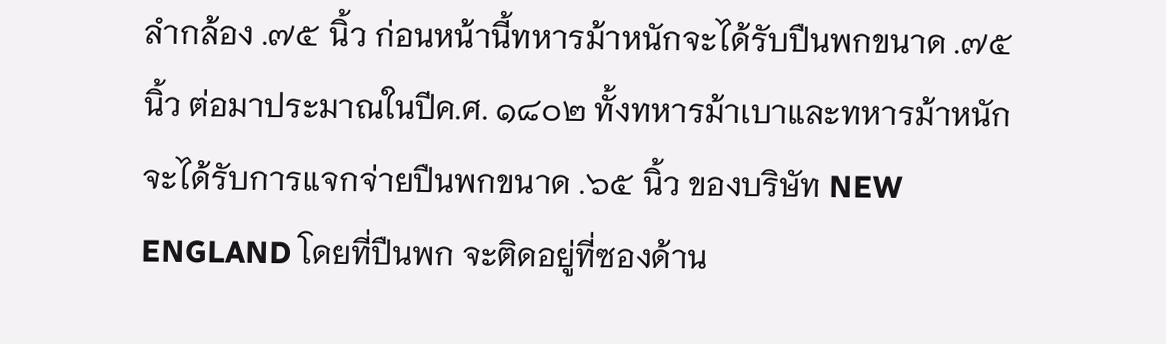ลำกล้อง .๗๕ นิ้ว ก่อนหน้านี้ทหารม้าหนักจะได้รับปืนพกขนาด .๗๕ นิ้ว ต่อมาประมาณในปีค.ศ. ๑๘๐๒ ทั้งทหารม้าเบาและทหารม้าหนัก จะได้รับการแจกจ่ายปืนพกขนาด .๖๕ นิ้ว ของบริษัท NEW ENGLAND โดยที่ปืนพก จะติดอยู่ที่ซองด้าน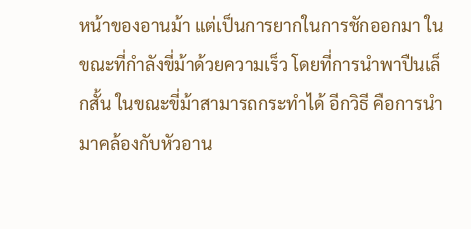หน้าของอานม้า แต่เป็นการยากในการชักออกมา ในขณะที่กำลังขี่ม้าด้วยความเร็ว โดยที่การนำพาปืนเล็กสั้น ในขณะขี่ม้าสามารถกระทำได้ อีกวิธี คือการนำมาคล้องกับหัวอาน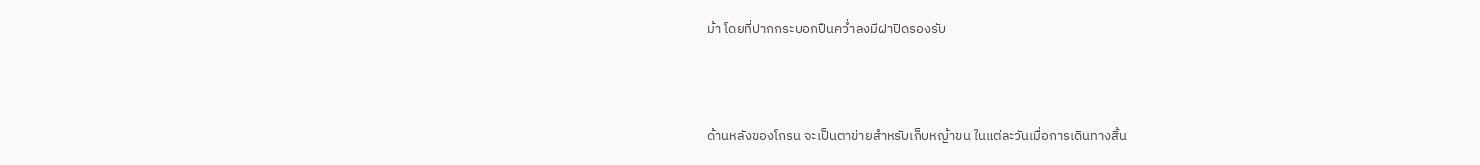ม้า โดยที่ปากกระบอกปืนคว่ำลงมีฝาปิดรองรับ



ด้านหลังของโกรน จะเป็นตาข่ายสำหรับเก็บหญ้าขน ในแต่ละวันเมื่อการเดินทางสิ้น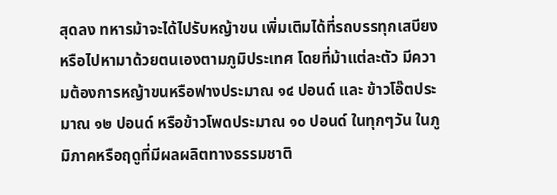สุดลง ทหารม้าจะได้ไปรับหญ้าขน เพิ่มเติมได้ที่รถบรรทุกเสบียง หรือไปหามาด้วยตนเองตามภูมิประเทศ โดยที่ม้าแต่ละตัว มีความต้องการหญ้าขนหรือฟางประมาณ ๑๔ ปอนด์ และ ข้าวโอ๊ตประมาณ ๑๒ ปอนด์ หรือข้าวโพดประมาณ ๑๐ ปอนด์ ในทุกๆวัน ในภูมิภาคหรือฤดูที่มีผลผลิตทางธรรมชาติ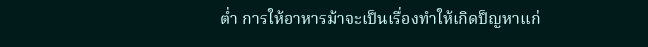ต่ำ การให้อาหารม้าจะเป็นเรื่องทำให้เกิดป็ญหาแก่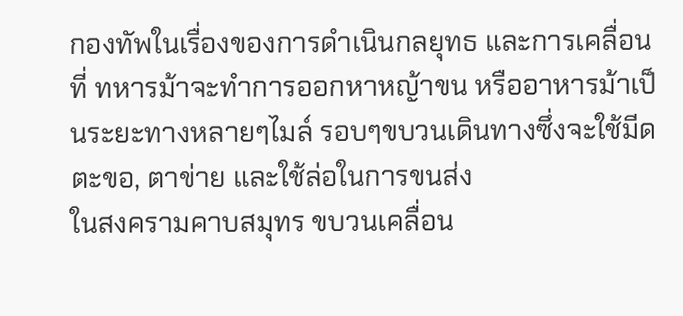กองทัพในเรื่องของการดำเนินกลยุทธ และการเคลื่อนที่ ทหารม้าจะทำการออกหาหญ้าขน หรืออาหารม้าเป็นระยะทางหลายๆไมล์ รอบๆขบวนเดินทางซึ่งจะใช้มีดตะขอ, ตาข่าย และใช้ล่อในการขนส่ง
ในสงครามคาบสมุทร ขบวนเคลื่อน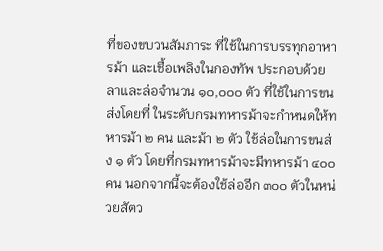ที่ของขบวนสัมภาระ ที่ใช้ในการบรรทุกอาหารม้า และเชื้อเพลิงในกองทัพ ประกอบด้วยลาและล่อจำนวน ๑๐,๐๐๐ ตัว ที่ใช้ในการขนส่งโดยที่ ในระดับกรมทหารม้าจะกำหนดให้ทหารม้า ๒ คน และม้า ๒ ตัว ใช้ล่อในการขนส่ง ๑ ตัว โดยที่กรมทหารม้าจะมีทหารม้า ๔๐๐ คน นอกจากนี้จะต้องใช้ล่ออีก ๓๐๐ ตัวในหน่วยสัตว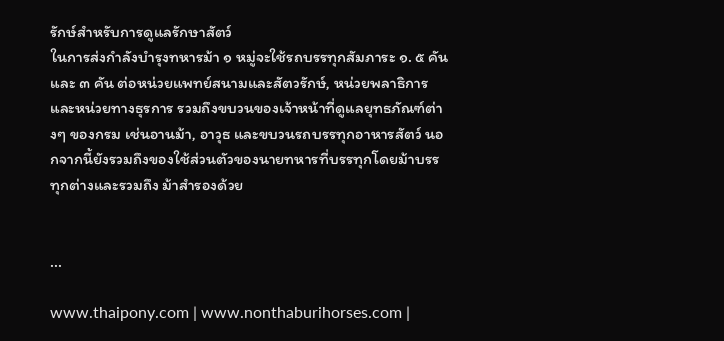รักษ์สำหรับการดูแลรักษาสัตว์
ในการส่งกำลังบำรุงทหารม้า ๑ หมู่จะใช้รถบรรทุกสัมภาระ ๑. ๕ คันและ ๓ คัน ต่อหน่วยแพทย์สนามและสัตวรักษ์, หน่วยพลาธิการและหน่วยทางธุรการ รวมถึงขบวนของเจ้าหน้าที่ดูแลยุทธภัณฑ์ต่างๆ ของกรม เช่นอานม้า, อาวุธ และขบวนรถบรรทุกอาหารสัตว์ นอกจากนี้ยังรวมถึงของใช้ส่วนตัวของนายทหารที่บรรทุกโดยม้าบรรทุกต่างและรวมถึง ม้าสำรองด้วย


...

www.thaipony.com | www.nonthaburihorses.com |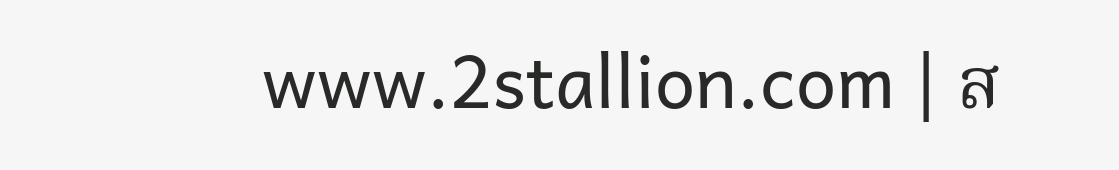www.2stallion.com | ส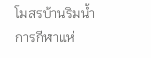โมสรบ้านริมน้ำ
การกีฬาแห่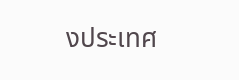งประเทศ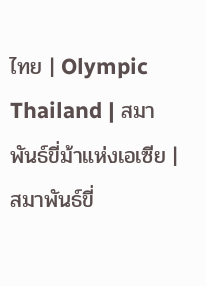ไทย | Olympic Thailand | สมาพันธ์ขี่ม้าแห่งเอเซีย | สมาพันธ์ขี่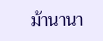ม้านานา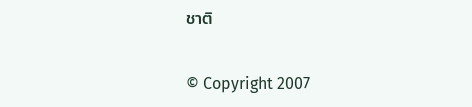ชาติ

© Copyright 2007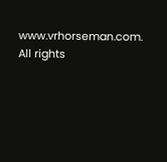www.vrhorseman.com. All rights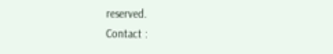reserved.
Contact :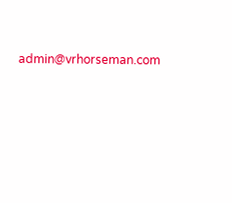admin@vrhorseman.com